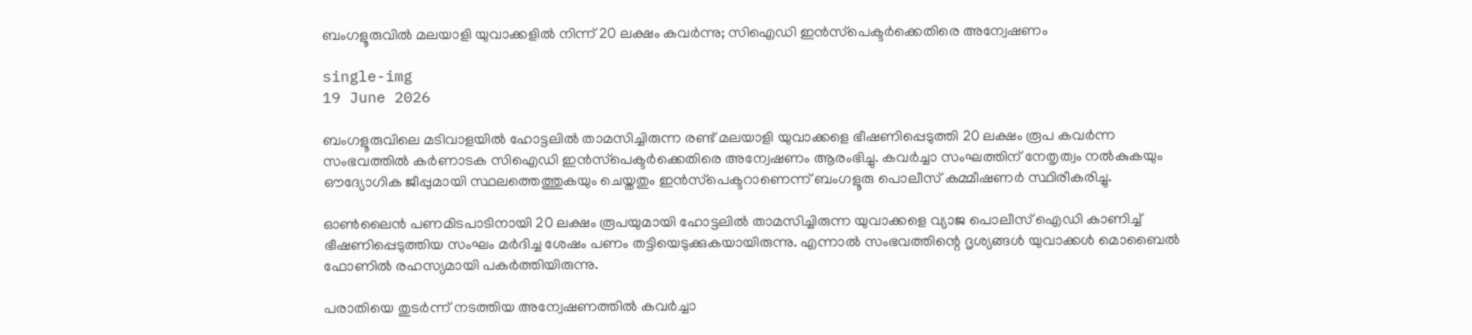ബംഗളൂരുവിൽ മലയാളി യുവാക്കളിൽ നിന്ന് 20 ലക്ഷം കവർന്നു; സിഐഡി ഇൻസ്‌പെക്ടർക്കെതിരെ അന്വേഷണം

single-img
19 June 2026

ബംഗളൂരുവിലെ മടിവാളയിൽ ഹോട്ടലിൽ താമസിച്ചിരുന്ന രണ്ട് മലയാളി യുവാക്കളെ ഭീഷണിപ്പെടുത്തി 20 ലക്ഷം രൂപ കവർന്ന സംഭവത്തിൽ കർണാടക സിഐഡി ഇൻസ്‌പെക്ടർക്കെതിരെ അന്വേഷണം ആരംഭിച്ചു. കവർച്ചാ സംഘത്തിന് നേതൃത്വം നൽകുകയും ഔദ്യോഗിക ജീപ്പുമായി സ്ഥലത്തെത്തുകയും ചെയ്തതും ഇൻസ്‌പെക്ടറാണെന്ന് ബംഗളൂരു പൊലീസ് കമ്മീഷണർ സ്ഥിരീകരിച്ചു.

ഓൺലൈൻ പണമിടപാടിനായി 20 ലക്ഷം രൂപയുമായി ഹോട്ടലിൽ താമസിച്ചിരുന്ന യുവാക്കളെ വ്യാജ പൊലീസ് ഐഡി കാണിച്ച് ഭീഷണിപ്പെടുത്തിയ സംഘം മർദിച്ച ശേഷം പണം തട്ടിയെടുക്കുകയായിരുന്നു. എന്നാൽ സംഭവത്തിന്റെ ദൃശ്യങ്ങൾ യുവാക്കൾ മൊബൈൽ ഫോണിൽ രഹസ്യമായി പകർത്തിയിരുന്നു.

പരാതിയെ തുടർന്ന് നടത്തിയ അന്വേഷണത്തിൽ കവർച്ചാ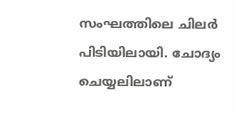സംഘത്തിലെ ചിലർ പിടിയിലായി. ചോദ്യം ചെയ്യലിലാണ്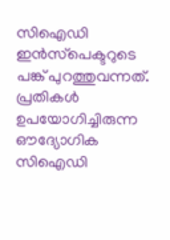സിഐഡി ഇൻസ്‌പെക്ടറുടെ പങ്ക് പുറത്തുവന്നത്. പ്രതികൾ ഉപയോഗിച്ചിരുന്ന ഔദ്യോഗിക സിഐഡി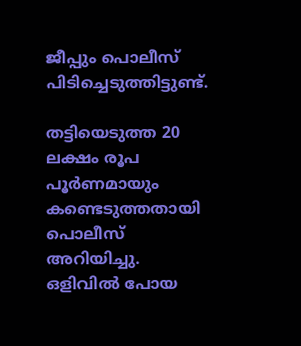ജീപ്പും പൊലീസ് പിടിച്ചെടുത്തിട്ടുണ്ട്.

തട്ടിയെടുത്ത 20 ലക്ഷം രൂപ പൂർണമായും കണ്ടെടുത്തതായി പൊലീസ് അറിയിച്ചു. ഒളിവിൽ പോയ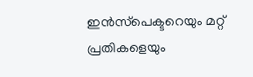ഇൻസ്‌പെക്ടറെയും മറ്റ് പ്രതികളെയും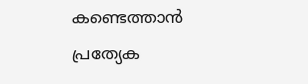കണ്ടെത്താൻ പ്രത്യേക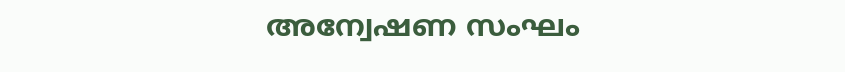അന്വേഷണ സംഘം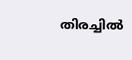തിരച്ചിൽ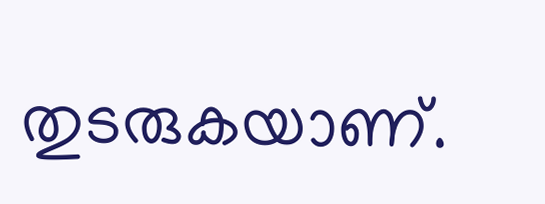തുടരുകയാണ്.